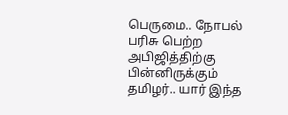பெருமை.. நோபல் பரிசு பெற்ற அபிஜித்திற்கு பின்னிருக்கும் தமிழர்.. யார் இந்த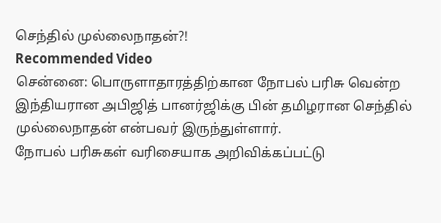செந்தில் முல்லைநாதன்?!
Recommended Video
சென்னை: பொருளாதாரத்திற்கான நோபல் பரிசு வென்ற இந்தியரான அபிஜித் பானர்ஜிக்கு பின் தமிழரான செந்தில் முல்லைநாதன் என்பவர் இருந்துள்ளார்.
நோபல் பரிசுகள் வரிசையாக அறிவிக்கப்பட்டு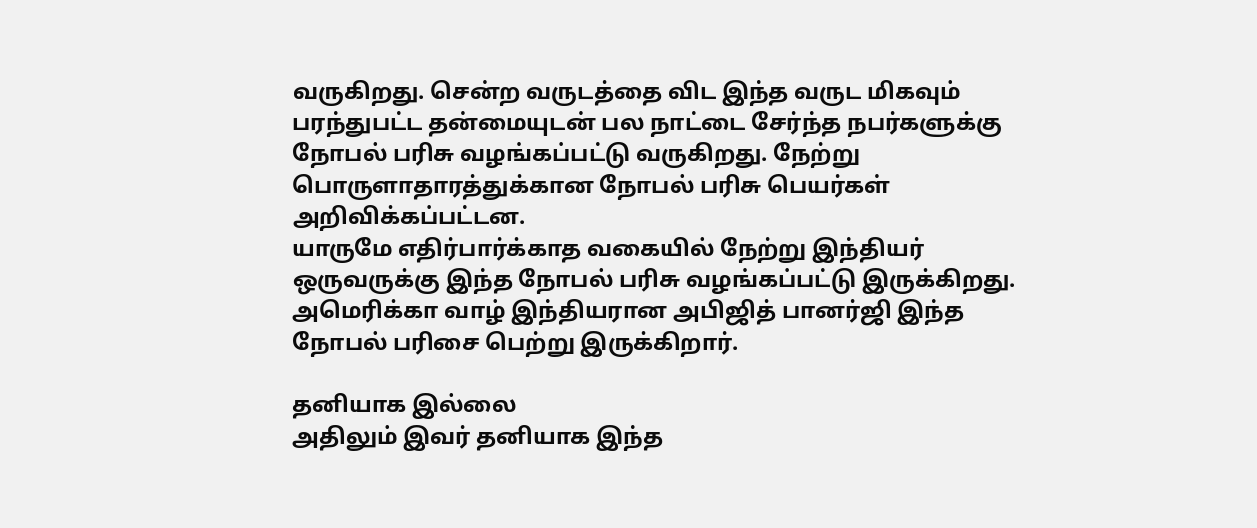வருகிறது. சென்ற வருடத்தை விட இந்த வருட மிகவும் பரந்துபட்ட தன்மையுடன் பல நாட்டை சேர்ந்த நபர்களுக்கு நோபல் பரிசு வழங்கப்பட்டு வருகிறது. நேற்று பொருளாதாரத்துக்கான நோபல் பரிசு பெயர்கள் அறிவிக்கப்பட்டன.
யாருமே எதிர்பார்க்காத வகையில் நேற்று இந்தியர் ஒருவருக்கு இந்த நோபல் பரிசு வழங்கப்பட்டு இருக்கிறது. அமெரிக்கா வாழ் இந்தியரான அபிஜித் பானர்ஜி இந்த நோபல் பரிசை பெற்று இருக்கிறார்.

தனியாக இல்லை
அதிலும் இவர் தனியாக இந்த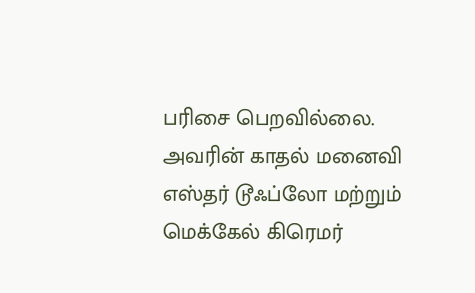பரிசை பெறவில்லை. அவரின் காதல் மனைவி எஸ்தர் டூஃப்லோ மற்றும் மெக்கேல் கிரெமர்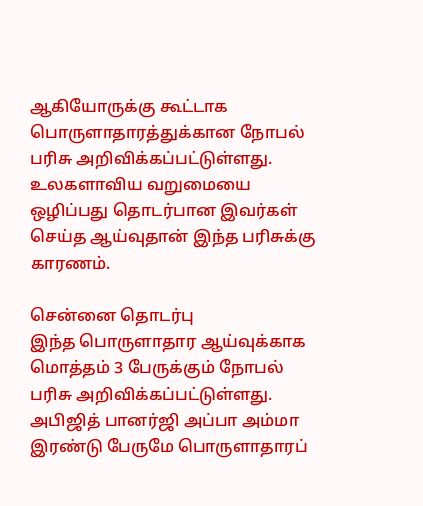ஆகியோருக்கு கூட்டாக பொருளாதாரத்துக்கான நோபல் பரிசு அறிவிக்கப்பட்டுள்ளது. உலகளாவிய வறுமையை ஒழிப்பது தொடர்பான இவர்கள் செய்த ஆய்வுதான் இந்த பரிசுக்கு காரணம்.

சென்னை தொடர்பு
இந்த பொருளாதார ஆய்வுக்காக மொத்தம் 3 பேருக்கும் நோபல் பரிசு அறிவிக்கப்பட்டுள்ளது. அபிஜித் பானர்ஜி அப்பா அம்மா இரண்டு பேருமே பொருளாதாரப்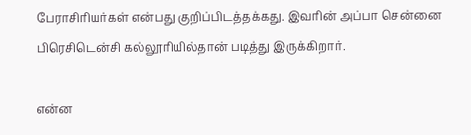பேராசிரியர்கள் என்பது குறிப்பிடத்தக்கது. இவரின் அப்பா சென்னை பிரெசிடென்சி கல்லூரியில்தான் படித்து இருக்கிறார்.

என்ன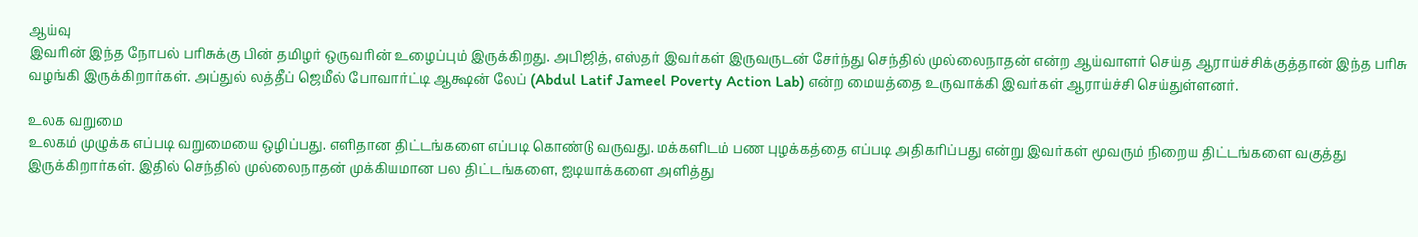ஆய்வு
இவரின் இந்த நோபல் பரிசுக்கு பின் தமிழர் ஒருவரின் உழைப்பும் இருக்கிறது. அபிஜித், எஸ்தர் இவர்கள் இருவருடன் சேர்ந்து செந்தில் முல்லைநாதன் என்ற ஆய்வாளர் செய்த ஆராய்ச்சிக்குத்தான் இந்த பரிசு வழங்கி இருக்கிறார்கள். அப்துல் லத்தீப் ஜெமீல் போவார்ட்டி ஆக்ஷன் லேப் (Abdul Latif Jameel Poverty Action Lab) என்ற மையத்தை உருவாக்கி இவர்கள் ஆராய்ச்சி செய்துள்ளனர்.

உலக வறுமை
உலகம் முழுக்க எப்படி வறுமையை ஒழிப்பது. எளிதான திட்டங்களை எப்படி கொண்டு வருவது. மக்களிடம் பண புழக்கத்தை எப்படி அதிகரிப்பது என்று இவர்கள் மூவரும் நிறைய திட்டங்களை வகுத்து இருக்கிறார்கள். இதில் செந்தில் முல்லைநாதன் முக்கியமான பல திட்டங்களை, ஐடியாக்களை அளித்து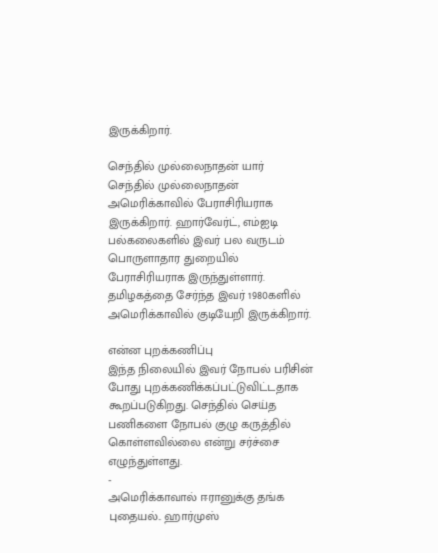இருக்கிறார்.

செந்தில் முல்லைநாதன் யார்
செந்தில் முல்லைநாதன் அமெரிக்காவில் பேராசிரியராக இருக்கிறார். ஹார்வேர்ட், எம்ஐடி பல்கலைகளில் இவர் பல வருடம் பொருளாதார துறையில் பேராசிரியராக இருந்துள்ளார். தமிழகத்தை சேர்ந்த இவர் 1980களில் அமெரிக்காவில் குடியேறி இருக்கிறார்.

என்ன புறக்கணிப்பு
இந்த நிலையில் இவர் நோபல் பரிசின் போது புறக்கணிக்கப்பட்டுவிட்டதாக கூறப்படுகிறது. செந்தில் செய்த பணிகளை நோபல் குழு கருத்தில் கொள்ளவில்லை என்று சர்ச்சை எழுந்துள்ளது.
-
அமெரிக்காவால் ஈரானுக்கு தங்க புதையல்.. ஹார்முஸ்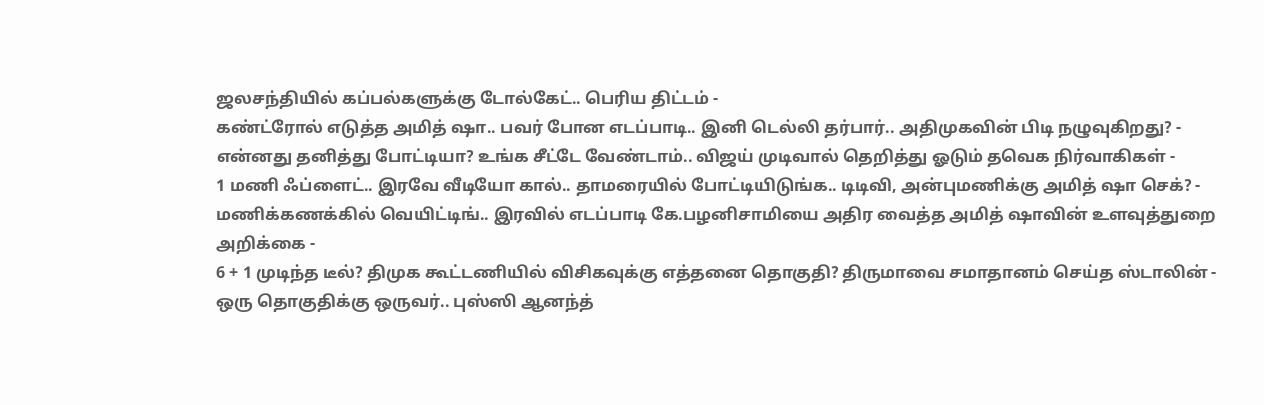ஜலசந்தியில் கப்பல்களுக்கு டோல்கேட்.. பெரிய திட்டம் -
கண்ட்ரோல் எடுத்த அமித் ஷா.. பவர் போன எடப்பாடி.. இனி டெல்லி தர்பார்.. அதிமுகவின் பிடி நழுவுகிறது? -
என்னது தனித்து போட்டியா? உங்க சீட்டே வேண்டாம்.. விஜய் முடிவால் தெறித்து ஓடும் தவெக நிர்வாகிகள் -
1 மணி ஃப்ளைட்.. இரவே வீடியோ கால்.. தாமரையில் போட்டியிடுங்க.. டிடிவி, அன்புமணிக்கு அமித் ஷா செக்? -
மணிக்கணக்கில் வெயிட்டிங்.. இரவில் எடப்பாடி கே.பழனிசாமியை அதிர வைத்த அமித் ஷாவின் உளவுத்துறை அறிக்கை -
6 + 1 முடிந்த டீல்? திமுக கூட்டணியில் விசிகவுக்கு எத்தனை தொகுதி? திருமாவை சமாதானம் செய்த ஸ்டாலின் -
ஒரு தொகுதிக்கு ஒருவர்.. புஸ்ஸி ஆனந்த்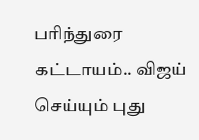பரிந்துரை கட்டாயம்.. விஜய் செய்யும் புது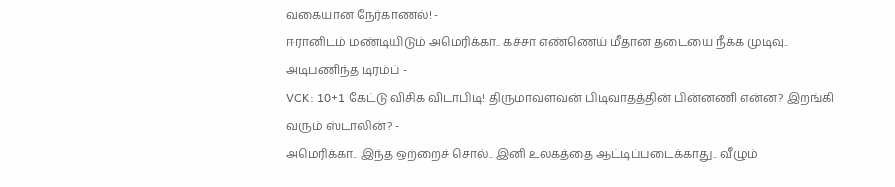வகையான நேர்காணல்! -
ஈரானிடம் மண்டியிடும் அமெரிக்கா.. கச்சா எண்ணெய் மீதான தடையை நீக்க முடிவு.. அடிபணிந்த டிரம்ப் -
VCK: 10+1 கேட்டு விசிக விடாபிடி! திருமாவளவன் பிடிவாதத்தின் பின்னணி என்ன? இறங்கி வரும் ஸ்டாலின்? -
அமெரிக்கா.. இந்த ஒற்றைச் சொல்.. இனி உலகத்தை ஆட்டிப்படைக்காது.. வீழும்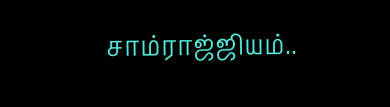சாம்ராஜ்ஜியம்..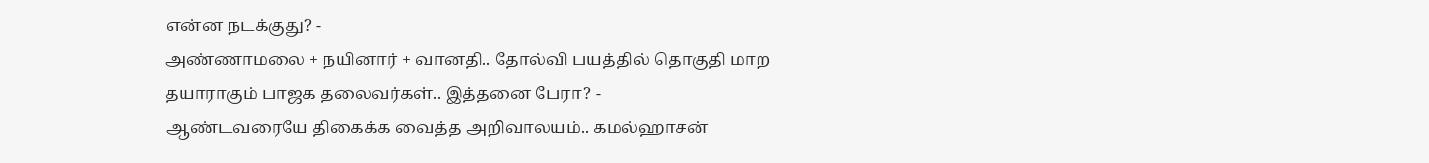என்ன நடக்குது? -
அண்ணாமலை + நயினார் + வானதி.. தோல்வி பயத்தில் தொகுதி மாற தயாராகும் பாஜக தலைவர்கள்.. இத்தனை பேரா? -
ஆண்டவரையே திகைக்க வைத்த அறிவாலயம்.. கமல்ஹாசன்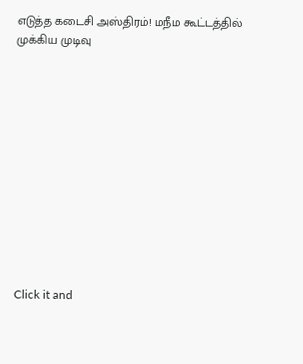எடுத்த கடைசி அஸ்திரம்! மநீம கூட்டத்தில் முக்கிய முடிவு












Click it and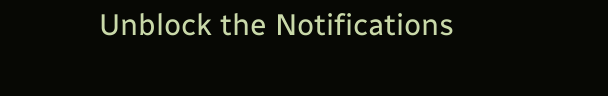Unblock the Notifications